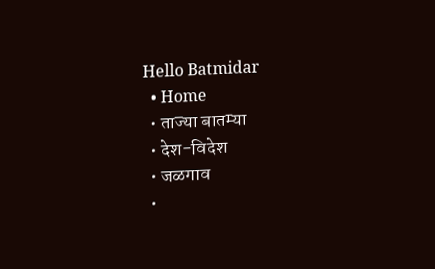Hello Batmidar
  • Home
  • ताज्या बातम्या
  • देश-विदेश
  • जळगाव
  •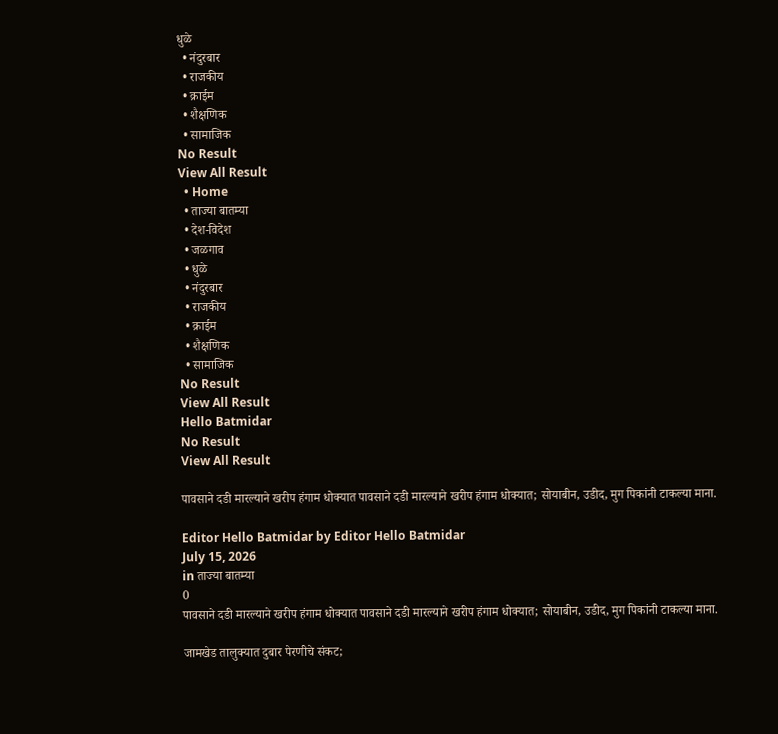धुळे
  • नंदुरबार
  • राजकीय
  • क्राईम
  • शैक्षणिक
  • सामाजिक
No Result
View All Result
  • Home
  • ताज्या बातम्या
  • देश-विदेश
  • जळगाव
  • धुळे
  • नंदुरबार
  • राजकीय
  • क्राईम
  • शैक्षणिक
  • सामाजिक
No Result
View All Result
Hello Batmidar
No Result
View All Result

पावसाने दडी मारल्याने खरीप हंगाम धोक्यात पावसाने दडी मारल्याने खरीप हंगाम धोक्यात; सोयाबीन, उडीद, मुग पिकांनी टाकल्या माना.

Editor Hello Batmidar by Editor Hello Batmidar
July 15, 2026
in ताज्या बातम्या
0
पावसाने दडी मारल्याने खरीप हंगाम धोक्यात पावसाने दडी मारल्याने खरीप हंगाम धोक्यात; सोयाबीन, उडीद, मुग पिकांनी टाकल्या माना.

जामखेड तालुक्यात दुबार पेरणीचे संकट;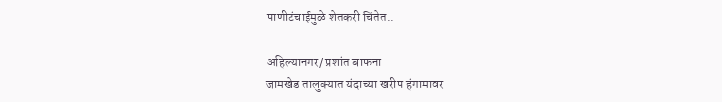पाणीटंचाईमुळे शेतकरी चिंतेत..

अहिल्यानगर/ प्रशांत बाफना
जामखेड तालुक्यात यंदाच्या खरीप हंगामावर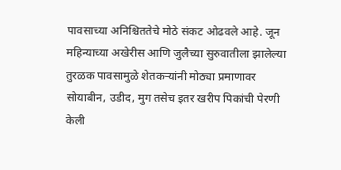पावसाच्या अनिश्चिततेचे मोठे संकट ओढवले आहे. जून महिन्याच्या अखेरीस आणि जुलैच्या सुरुवातीला झालेल्या तुरळक पावसामुळे शेतकऱ्यांनी मोठ्या प्रमाणावर सोयाबीन, उडीद, मुग तसेच इतर खरीप पिकांची पेरणी केली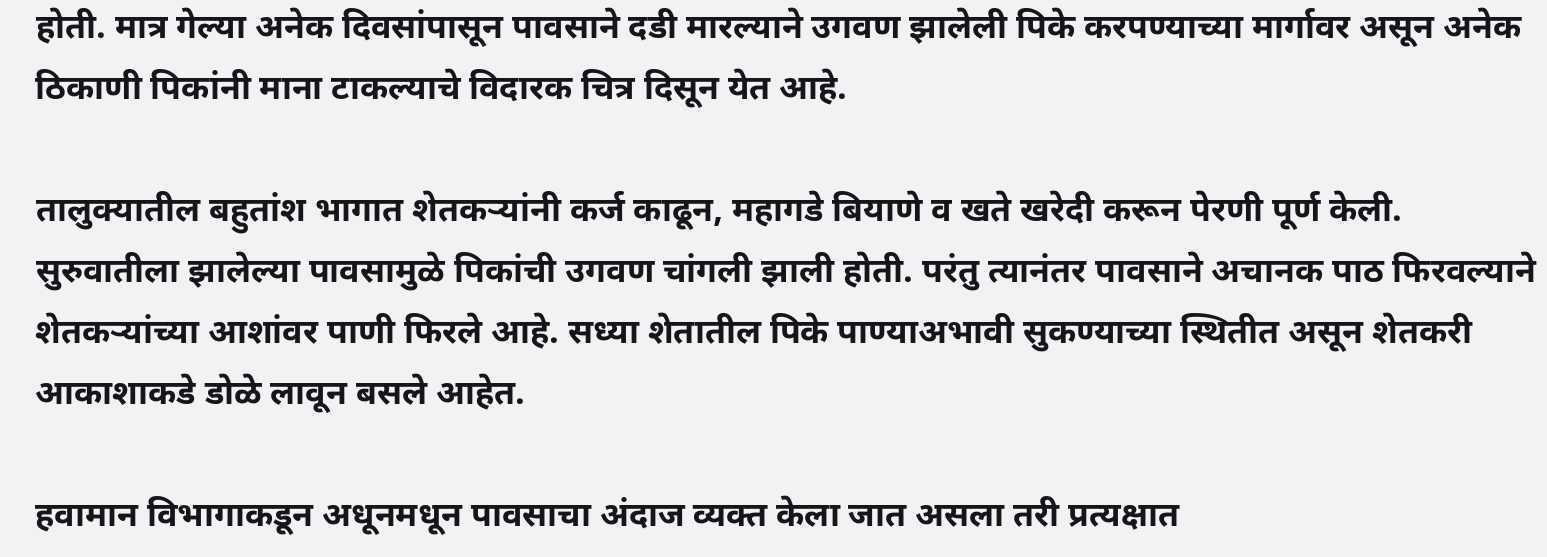होती. मात्र गेल्या अनेक दिवसांपासून पावसाने दडी मारल्याने उगवण झालेली पिके करपण्याच्या मार्गावर असून अनेक ठिकाणी पिकांनी माना टाकल्याचे विदारक चित्र दिसून येत आहे.

तालुक्यातील बहुतांश भागात शेतकऱ्यांनी कर्ज काढून, महागडे बियाणे व खते खरेदी करून पेरणी पूर्ण केली. सुरुवातीला झालेल्या पावसामुळे पिकांची उगवण चांगली झाली होती. परंतु त्यानंतर पावसाने अचानक पाठ फिरवल्याने शेतकऱ्यांच्या आशांवर पाणी फिरले आहे. सध्या शेतातील पिके पाण्याअभावी सुकण्याच्या स्थितीत असून शेतकरी आकाशाकडे डोळे लावून बसले आहेत.

हवामान विभागाकडून अधूनमधून पावसाचा अंदाज व्यक्त केला जात असला तरी प्रत्यक्षात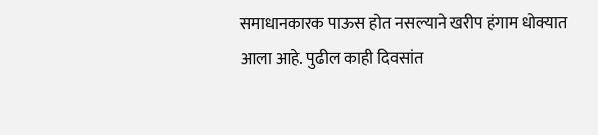समाधानकारक पाऊस होत नसल्याने खरीप हंगाम धोक्यात आला आहे. पुढील काही दिवसांत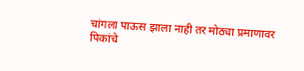चांगला पाऊस झाला नाही तर मोठ्या प्रमाणावर पिकांचे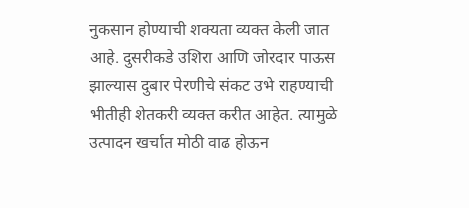नुकसान होण्याची शक्यता व्यक्त केली जात आहे. दुसरीकडे उशिरा आणि जोरदार पाऊस झाल्यास दुबार पेरणीचे संकट उभे राहण्याची भीतीही शेतकरी व्यक्त करीत आहेत. त्यामुळे उत्पादन खर्चात मोठी वाढ होऊन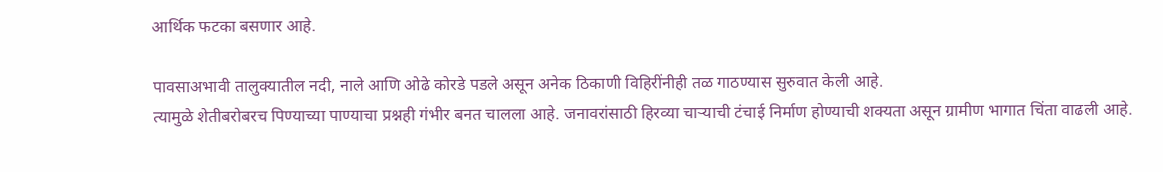आर्थिक फटका बसणार आहे.

पावसाअभावी तालुक्यातील नदी, नाले आणि ओढे कोरडे पडले असून अनेक ठिकाणी विहिरींनीही तळ गाठण्यास सुरुवात केली आहे.
त्यामुळे शेतीबरोबरच पिण्याच्या पाण्याचा प्रश्नही गंभीर बनत चालला आहे. जनावरांसाठी हिरव्या चाऱ्याची टंचाई निर्माण होण्याची शक्यता असून ग्रामीण भागात चिंता वाढली आहे.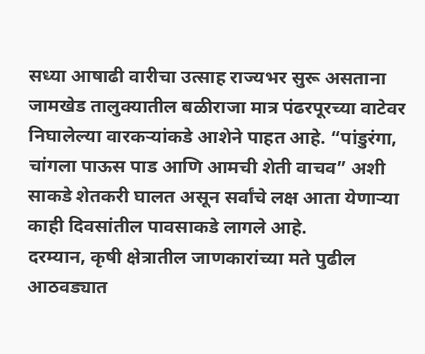सध्या आषाढी वारीचा उत्साह राज्यभर सुरू असताना जामखेड तालुक्यातील बळीराजा मात्र पंढरपूरच्या वाटेवर निघालेल्या वारकऱ्यांकडे आशेने पाहत आहे. “पांडुरंगा, चांगला पाऊस पाड आणि आमची शेती वाचव” अशी साकडे शेतकरी घालत असून सर्वांचे लक्ष आता येणाऱ्या काही दिवसांतील पावसाकडे लागले आहे.
दरम्यान, कृषी क्षेत्रातील जाणकारांच्या मते पुढील आठवड्यात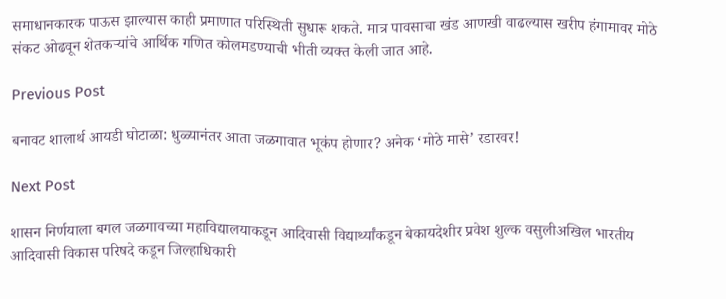समाधानकारक पाऊस झाल्यास काही प्रमाणात परिस्थिती सुधारू शकते. मात्र पावसाचा खंड आणखी वाढल्यास खरीप हंगामावर मोठे संकट ओढवून शेतकऱ्यांचे आर्थिक गणित कोलमडण्याची भीती व्यक्त केली जात आहे.

Previous Post

बनावट शालार्थ आयडी घोटाळा: धुळ्यानंतर आता जळगावात भूकंप होणार? अनेक ‘मोठे मासे’ रडारवर!

Next Post

शासन निर्णयाला बगल जळगावच्या महाविद्यालयाकडून आदिवासी विद्यार्थ्यांकडून बेकायदेशीर प्रवेश शुल्क वसुलीअखिल भारतीय आदिवासी विकास परिषदे कडून जिल्हाधिकारी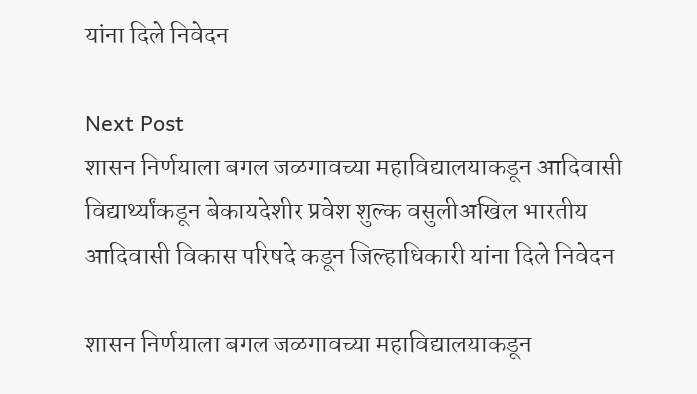यांना दिले निवेदन

Next Post
शासन निर्णयाला बगल जळगावच्या महाविद्यालयाकडून आदिवासी विद्यार्थ्यांकडून बेकायदेशीर प्रवेश शुल्क वसुलीअखिल भारतीय आदिवासी विकास परिषदे कडून जिल्हाधिकारी यांना दिले निवेदन

शासन निर्णयाला बगल जळगावच्या महाविद्यालयाकडून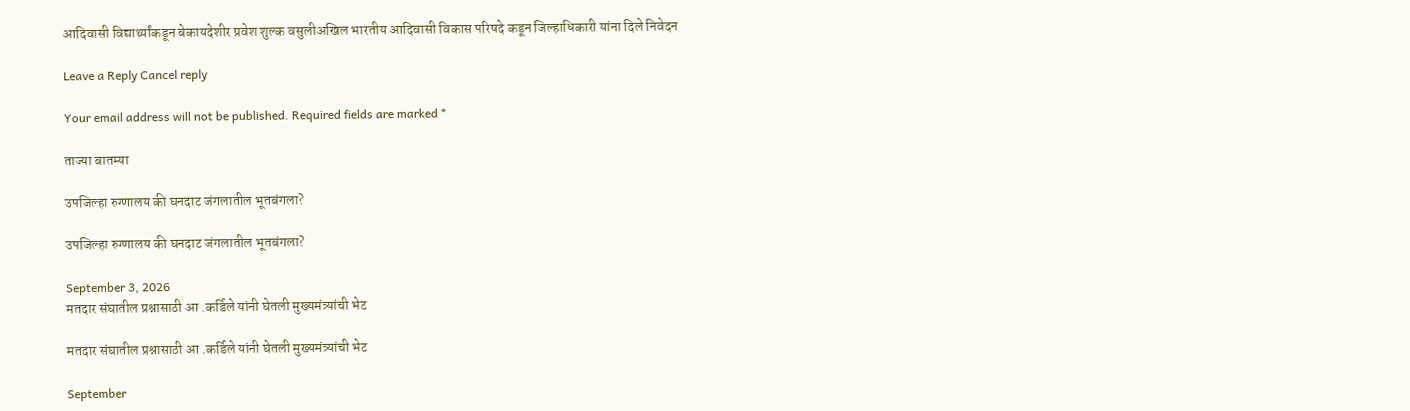आदिवासी विद्यार्थ्यांकडून बेकायदेशीर प्रवेश शुल्क वसुलीअखिल भारतीय आदिवासी विकास परिषदे कडून जिल्हाधिकारी यांना दिले निवेदन

Leave a Reply Cancel reply

Your email address will not be published. Required fields are marked *

ताज्या बातम्या

उपजिल्हा रुग्णालय की घनदाट जंगलातील भूतबंगला?

उपजिल्हा रुग्णालय की घनदाट जंगलातील भूतबंगला?

September 3, 2026
मतदार संघातील प्रश्नासाठी आ .कर्डिले यांनी घेतली मुख्यमंत्र्यांची भेट

मतदार संघातील प्रश्नासाठी आ .कर्डिले यांनी घेतली मुख्यमंत्र्यांची भेट

September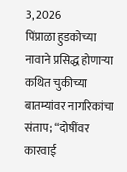3, 2026
पिंप्राळा हुडकोच्या नावाने प्रसिद्ध होणाऱ्या कथित चुकीच्या बातम्यांवर नागरिकांचा संताप; “दोषींवर कारवाई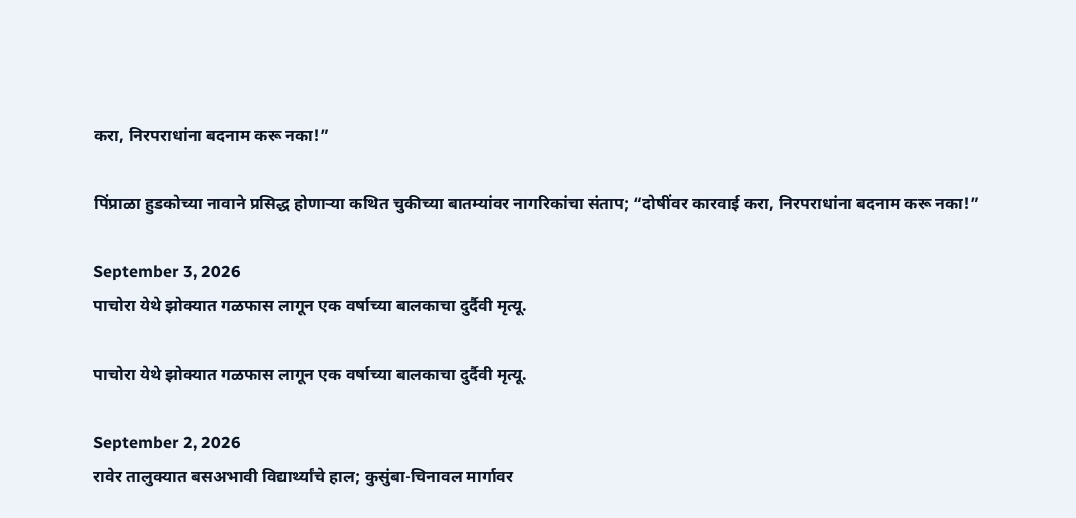करा, निरपराधांना बदनाम करू नका!”

पिंप्राळा हुडकोच्या नावाने प्रसिद्ध होणाऱ्या कथित चुकीच्या बातम्यांवर नागरिकांचा संताप; “दोषींवर कारवाई करा, निरपराधांना बदनाम करू नका!”

September 3, 2026
पाचोरा येथे झोक्यात गळफास लागून एक वर्षाच्या बालकाचा दुर्दैवी मृत्यू.

पाचोरा येथे झोक्यात गळफास लागून एक वर्षाच्या बालकाचा दुर्दैवी मृत्यू.

September 2, 2026
रावेर तालुक्यात बसअभावी विद्यार्थ्यांचे हाल; कुसुंबा-चिनावल मार्गावर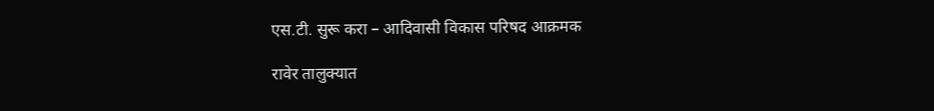एस.टी. सुरू करा – आदिवासी विकास परिषद आक्रमक

रावेर तालुक्यात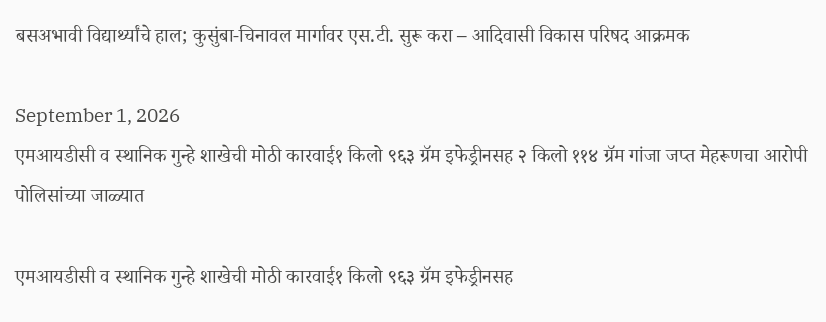बसअभावी विद्यार्थ्यांचे हाल; कुसुंबा-चिनावल मार्गावर एस.टी. सुरू करा – आदिवासी विकास परिषद आक्रमक

September 1, 2026
एमआयडीसी व स्थानिक गुन्हे शाखेची मोठी कारवाई१ किलो ९६३ ग्रॅम इफेड्रीनसह २ किलो ११४ ग्रॅम गांजा जप्त मेहरूणचा आरोपी पोलिसांच्या जाळ्यात

एमआयडीसी व स्थानिक गुन्हे शाखेची मोठी कारवाई१ किलो ९६३ ग्रॅम इफेड्रीनसह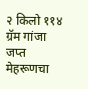२ किलो ११४ ग्रॅम गांजा जप्त मेहरूणचा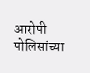आरोपी पोलिसांच्या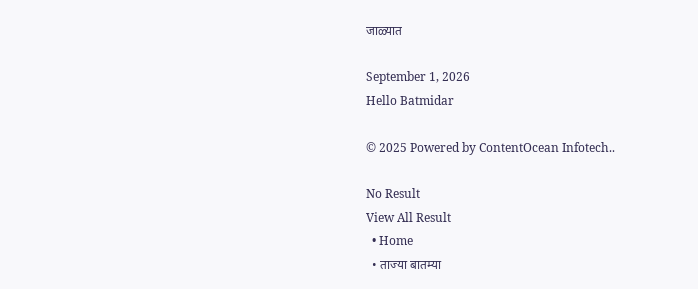जाळ्यात

September 1, 2026
Hello Batmidar

© 2025 Powered by ContentOcean Infotech..

No Result
View All Result
  • Home
  • ताज्या बातम्या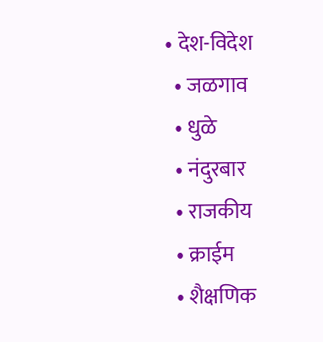• देश-विदेश
  • जळगाव
  • धुळे
  • नंदुरबार
  • राजकीय
  • क्राईम
  • शैक्षणिक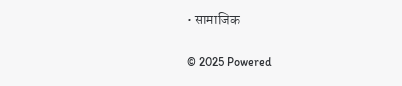• सामाजिक

© 2025 Powered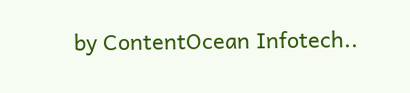by ContentOcean Infotech..